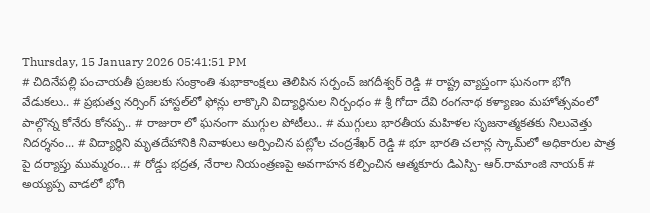Thursday, 15 January 2026 05:41:51 PM
# చిదినేపల్లి పంచాయతీ ప్రజలకు సంక్రాంతి శుభాకాంక్షలు తెలిపిన సర్పంచ్ జగదీశ్వర్ రెడ్డి # రాష్ట్ర వ్యాప్తంగా ఘనంగా భోగి వేడుకలు.. # ప్రభుత్వ నర్సింగ్ హాస్టల్‌లో ఫోన్లు లాక్కొని విద్యార్థినుల నిర్బంధం # శ్రీ గోదా దేవి రంగనాథ కళ్యాణం మహోత్సవంలో పాల్గొన్న కోనేరు కోనప్ప.. # రాజురా లో ఘనంగా ముగ్గుల పోటీలు.. # ముగ్గులు భారతీయ మహిళల సృజనాత్మకతకు నిలువెత్తు నిదర్శనం... # విద్యార్థిని మృతదేహానికి నివాళులు అర్పించిన పట్లోల చంద్రశేఖర్ రెడ్డి # భూ భారతి చలాన్ల స్కామ్‌లో అధికారుల పాత్ర పై దర్యాప్తు ముమ్మరం... # రోడ్డు భద్రత, నేరాల నియంత్రణపై అవగాహన కల్పించిన ఆత్మకూరు డిఎస్పి- ఆర్.రామాంజి నాయక్ # అయ్యప్ప వాడలో భోగి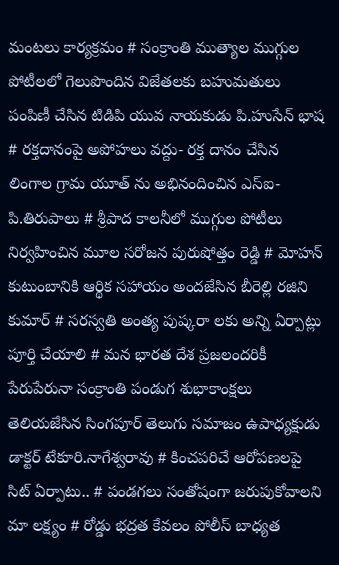మంటలు కార్యక్రమం # సంక్రాంతి ముత్యాల ముగ్గుల పోటీలలో గెలుపొందిన విజేతలకు బహుమతులు పంపిణీ చేసిన టిడిపి యువ నాయకుడు పి.హుసేన్ భాష # రక్తదానంపై అపోహలు వద్దు- రక్త దానం చేసిన లింగాల గ్రామ యూత్ ను అభినందించిన ఎస్ఐ- పి.తిరుపాలు # శ్రీపాద కాలనీలో ముగ్గుల పోటీలు నిర్వహించిన మూల సరోజన పురుషోత్తం రెడ్డి # మోహన్ కుటుంబానికి ఆర్థిక సహాయం అందజేసిన బీరెల్లి రజిని కుమార్ # సరస్వతి అంత్య పుష్కరా లకు అన్ని ఏర్పాట్లు పూర్తి చేయాలి # మన భారత దేశ ప్రజలందరికీ పేరుపేరునా సంక్రాంతి పండుగ శుభాకాంక్షలు తెలియజేసిన సింగపూర్ తెలుగు సమాజం ఉపాధ్యక్షుడు డాక్టర్ టేకూరి.నాగేశ్వరావు # కించపరిచే ఆరోపణలపై సిట్ ఏర్పాటు.. # పండగలు సంతోషంగా జరుపుకోవాలని మా లక్ష్యం # రోడ్డు భద్రత కేవలం పోలీస్ బాధ్యత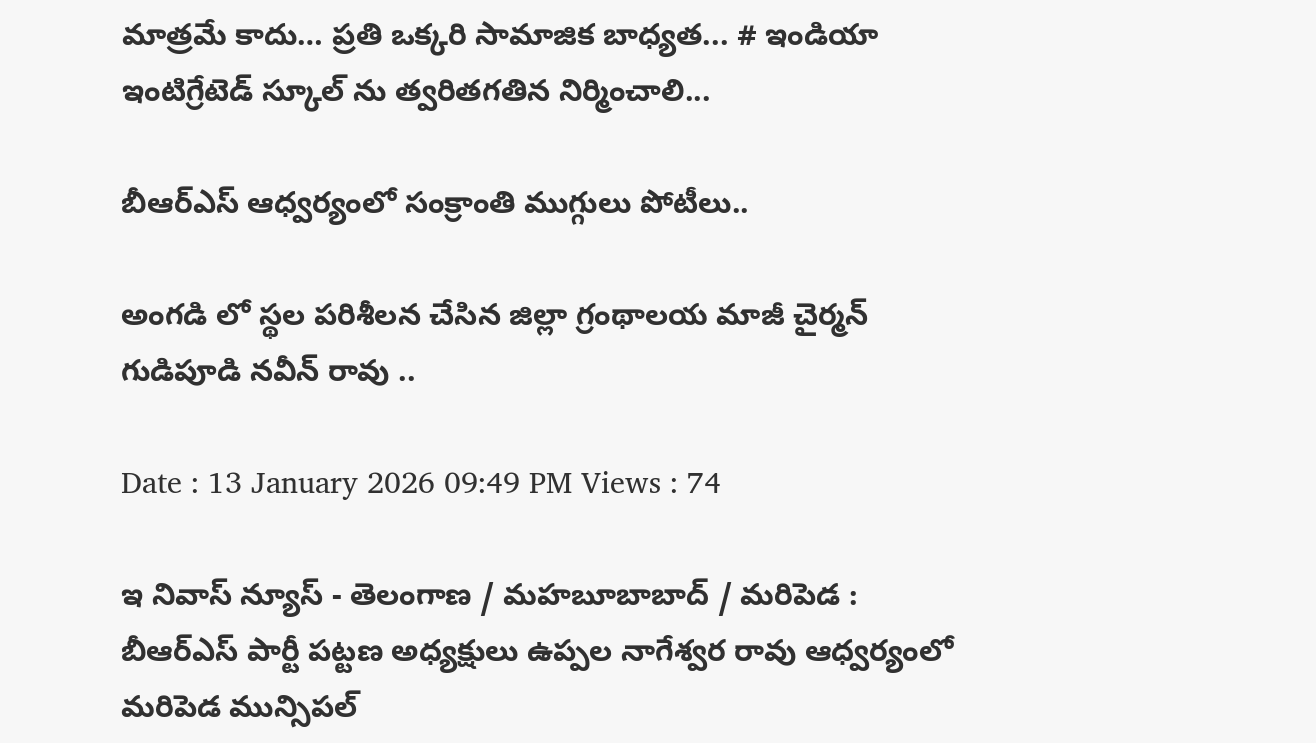మాత్రమే కాదు… ప్రతి ఒక్కరి సామాజిక బాధ్యత... # ఇండియా ఇంటిగ్రేటెడ్ స్కూల్ ను త్వరితగతిన నిర్మించాలి...

బీఆర్ఎస్ ఆధ్వర్యంలో సంక్రాంతి ముగ్గులు పోటీలు..

అంగడి లో స్థల పరిశీలన చేసిన జిల్లా గ్రంథాలయ మాజీ చైర్మన్ గుడిపూడి నవీన్ రావు ..

Date : 13 January 2026 09:49 PM Views : 74

ఇ నివాస్ న్యూస్ - తెలంగాణ / మహబూబాబాద్ / మరిపెడ : బీఆర్ఎస్ పార్టీ పట్టణ అధ్యక్షులు ఉప్పల నాగేశ్వర రావు ఆధ్వర్యంలో మరిపెడ మున్సిపల్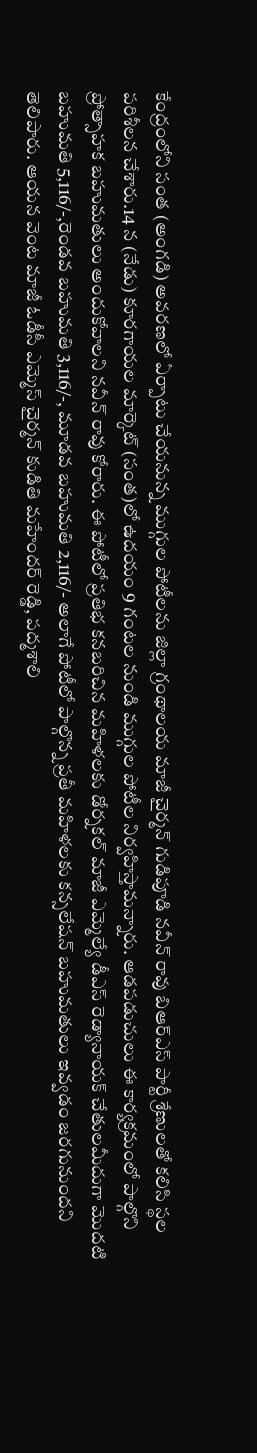కేంద్రంలోని సంత (అంగడి) అవరణలో ఏర్పాటు చేయనున్న ముగ్గుల పోటీలను జిల్లా గ్రంథాలయ మాజీ చైర్మన్ గుడిపూడి నవీన్ రావు బిఆర్ఎస్ పార్టీ శ్రేణులతో కలిసి స్థల పరిశీలన చేశారు.14 న (నేడు) కూరగాయల మార్కెట్ (సంత)లో ఉదయం 9 గంటల నుండి ముగ్గుల పోటీల నిర్వహిస్తామన్నారు. ఆడపడుచులు ఈ కార్యక్రమంలో పాల్గొని ప్రోత్సాహక బహుమతులు అందుకోవాలని నవీన్ రావు కోరారు. ఈ పోటీలో ప్రతిభ కనబరిచిన మహిళలకు డోర్నకల్ మాజీ ఎమ్మెల్యే డీఎస్ రెడ్యానాయక్ చేతులమీదుగా మొదటి బహుమతి 5,116/-,రెండవ బహుమతి 3,116/-, మూడవ బహుమతి 2,116/- అలాగే పోటీలో పాల్గొన్న ప్రతీ మహిళలకు కన్సలేషన్ బహుమతులు ఇవ్వడం జరగునుందని తెలిపారు. ఆయన వెంట మాజీ ఓడీసీ ఎమ్మెస్ చైర్మన్ కుడితి మహేందర్ రెడ్డి, పద్మశాలి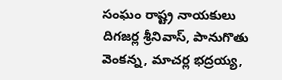సంఘం రాష్ట్ర నాయకులు దిగజర్ల శ్రీనివాస్, పానుగొతు వెంకన్న, మాచర్ల భద్రయ్య,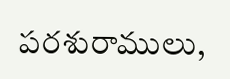పరశురాములు,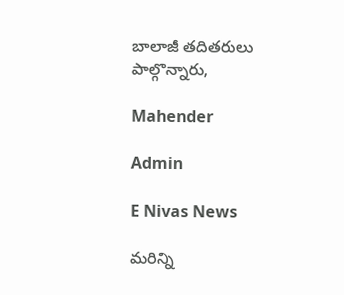బాలాజీ తదితరులు పాల్గొన్నారు,

Mahender

Admin

E Nivas News

మరిన్ని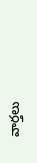వార్తలు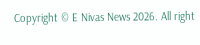Copyright © E Nivas News 2026. All right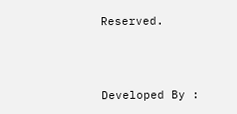Reserved.



Developed By :